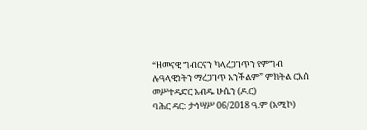“ዘመናዊ ግብርናን ካላረጋገጥን የምግብ ሉዓላዊነትን ማረጋገጥ አንችልም” ምክትል ርእሰ መሥተዳድር አብዱ ሁሴን (ዶ.ር)
ባሕር ዳር: ታኅሣሥ 06/2018 ዓ.ም (አሚኮ)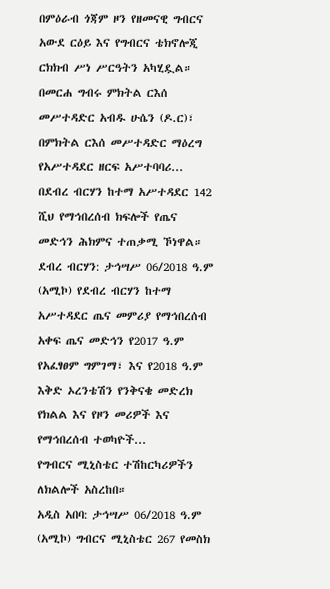በምዕራብ ጎጃም ዞን የዘመናዊ ግብርና አውደ ርዕይ እና የግብርና ቴክኖሎጂ ርክክብ ሥነ ሥርዓትን አካሂዷል።
በመርሐ ግብሩ ምክትል ርእሰ መሥተዳድር አብዱ ሁሴን (ዶ.ር)፣ በምክትል ርእሰ መሥተዳድር ማዕረግ የአሥተዳደር ዘርፍ አሥተባባሪ...
በደብረ ብርሃን ከተማ አሥተዳደር 142 ሺህ የማኅበረሰብ ክፍሎች የጤና መድኅን ሕክምና ተጠቃሚ ኾነዋል።
ደብረ ብርሃን: ታኅሣሥ 06/2018 ዓ.ም (አሚኮ) የደብረ ብርሃን ከተማ አሥተዳደር ጤና መምሪያ የማኅበረሰብ አቀፍ ጤና መድኅን የ2017 ዓ.ም የአፈፃፀም ግምገማ፣ እና የ2018 ዓ.ም እቅድ ኦረንቴሽን የንቅናቄ መድረክ የክልል እና የዞን መሪዎች እና የማኅበረሰብ ተወካዮች...
የግብርና ሚኒስቴር ተሽከርካሪዎችን ለክልሎች አስረከበ።
አዲስ አበባ: ታኅሣሥ 06/2018 ዓ.ም (አሚኮ) ግብርና ሚኒስቴር 267 የመስክ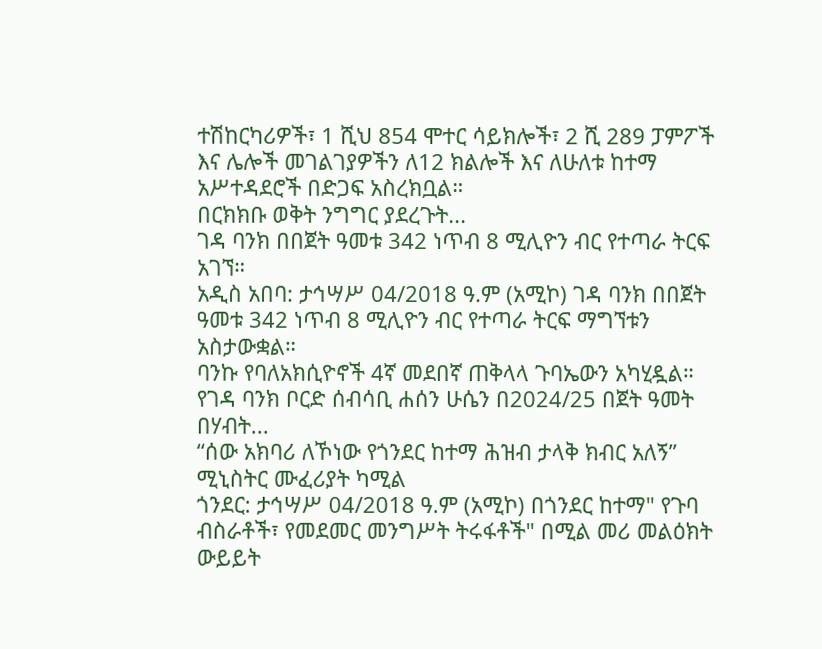ተሽከርካሪዎች፣ 1 ሺህ 854 ሞተር ሳይክሎች፣ 2 ሺ 289 ፓምፖች እና ሌሎች መገልገያዎችን ለ12 ክልሎች እና ለሁለቱ ከተማ አሥተዳደሮች በድጋፍ አስረክቧል።
በርክክቡ ወቅት ንግግር ያደረጉት...
ገዳ ባንክ በበጀት ዓመቱ 342 ነጥብ 8 ሚሊዮን ብር የተጣራ ትርፍ አገኘ።
አዲስ አበባ: ታኅሣሥ 04/2018 ዓ.ም (አሚኮ) ገዳ ባንክ በበጀት ዓመቱ 342 ነጥብ 8 ሚሊዮን ብር የተጣራ ትርፍ ማግኘቱን አስታውቋል።
ባንኩ የባለአክሲዮኖች 4ኛ መደበኛ ጠቅላላ ጉባኤውን አካሂዷል።
የገዳ ባንክ ቦርድ ሰብሳቢ ሐሰን ሁሴን በ2024/25 በጀት ዓመት በሃብት...
“ሰው አክባሪ ለኾነው የጎንደር ከተማ ሕዝብ ታላቅ ክብር አለኝ” ሚኒስትር ሙፈሪያት ካሚል
ጎንደር: ታኅሣሥ 04/2018 ዓ.ም (አሚኮ) በጎንደር ከተማ" የጉባ ብስራቶች፣ የመደመር መንግሥት ትሩፋቶች" በሚል መሪ መልዕክት ውይይት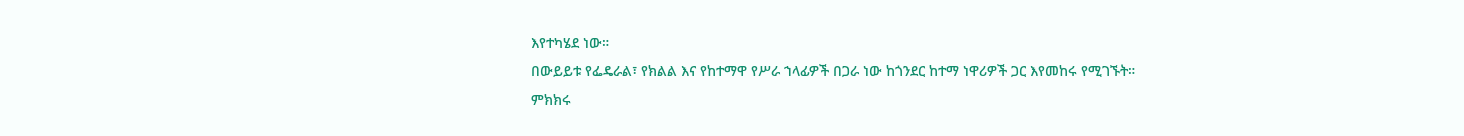እየተካሄደ ነው።
በውይይቱ የፌዴራል፣ የክልል እና የከተማዋ የሥራ ኀላፊዎች በጋራ ነው ከጎንደር ከተማ ነዋሪዎች ጋር እየመከሩ የሚገኙት።
ምክክሩ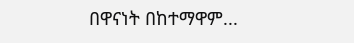በዋናነት በከተማዋም...